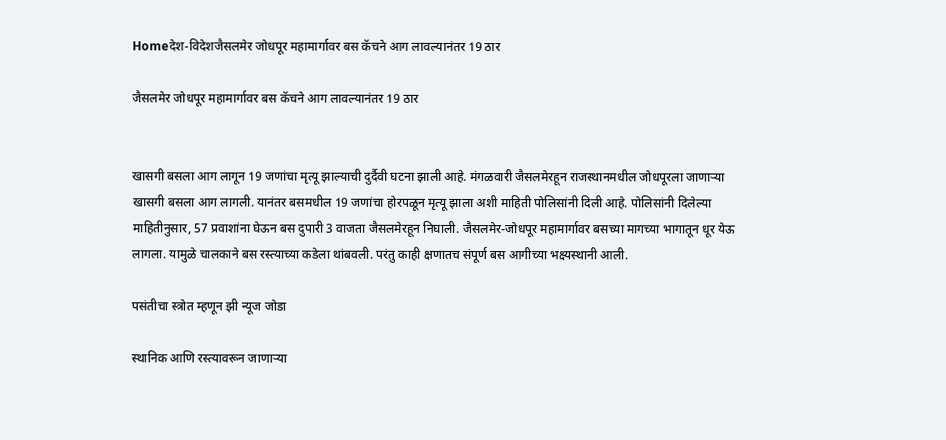Homeदेश-विदेशजैसलमेर जोधपूर महामार्गावर बस कॅचने आग लावल्यानंतर 19 ठार

जैसलमेर जोधपूर महामार्गावर बस कॅचने आग लावल्यानंतर 19 ठार


खासगी बसला आग लागून 19 जणांचा मृत्यू झाल्याची दुर्दैवी घटना झाली आहे. मंगळवारी जैसलमेरहून राजस्थानमधील जोधपूरला जाणाऱ्या खासगी बसला आग लागली. यानंतर बसमधील 19 जणांचा होरपळून मृत्यू झाला अशी माहिती पोलिसांनी दिली आहे. पोलिसांनी दिलेल्या माहितीनुसार, 57 प्रवाशांना घेऊन बस दुपारी 3 वाजता जैसलमेरहून निघाली. जैसलमेर-जोधपूर महामार्गावर बसच्या मागच्या भागातून धूर येऊ लागला. यामुळे चालकाने बस रस्त्याच्या कडेला थांबवली. परंतु काही क्षणातच संपूर्ण बस आगीच्या भक्ष्यस्थानी आली.

पसंतीचा स्त्रोत म्हणून झी न्यूज जोडा

स्थानिक आणि रस्त्यावरून जाणाऱ्या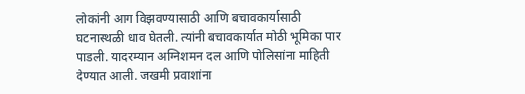लोकांनी आग विझवण्यासाठी आणि बचावकार्यासाठी घटनास्थळी धाव घेतली. त्यांनी बचावकार्यात मोठी भूमिका पार पाडली. यादरम्यान अग्निशमन दल आणि पोलिसांना माहिती देण्यात आली. जखमी प्रवाशांना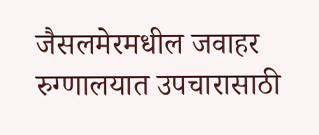जैसलमेरमधील जवाहर रुग्णालयात उपचारासाठी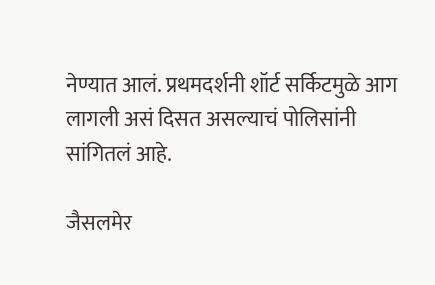नेण्यात आलं. प्रथमदर्शनी शॉर्ट सर्किटमुळे आग लागली असं दिसत असल्याचं पोलिसांनी सांगितलं आहे.

जैसलमेर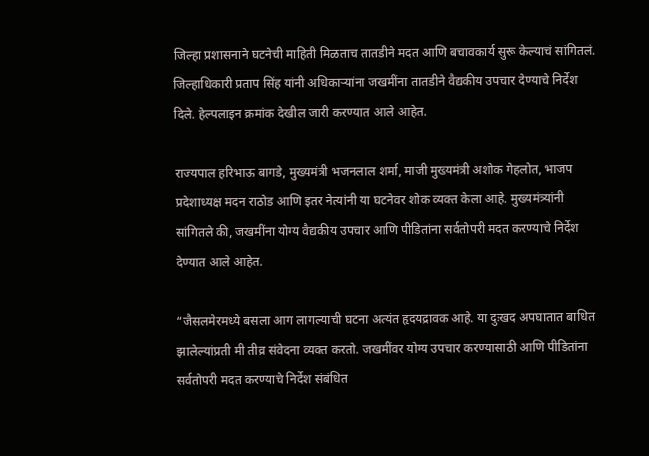जिल्हा प्रशासनाने घटनेची माहिती मिळताच तातडीने मदत आणि बचावकार्य सुरू केल्याचं सांगितलं. जिल्हाधिकारी प्रताप सिंह यांनी अधिकाऱ्यांना जखमींना तातडीने वैद्यकीय उपचार देण्याचे निर्देश दिले. हेल्पलाइन क्रमांक देखील जारी करण्यात आले आहेत.

राज्यपाल हरिभाऊ बागडे, मुख्यमंत्री भजनलाल शर्मा, माजी मुख्यमंत्री अशोक गेहलोत, भाजप प्रदेशाध्यक्ष मदन राठोड आणि इतर नेत्यांनी या घटनेवर शोक व्यक्त केला आहे. मुख्यमंत्र्यांनी सांगितले की, जखमींना योग्य वैद्यकीय उपचार आणि पीडितांना सर्वतोपरी मदत करण्याचे निर्देश देण्यात आले आहेत.

“जैसलमेरमध्ये बसला आग लागल्याची घटना अत्यंत हृदयद्रावक आहे. या दुःखद अपघातात बाधित झालेल्यांप्रती मी तीव्र संवेदना व्यक्त करतो. जखमींवर योग्य उपचार करण्यासाठी आणि पीडितांना सर्वतोपरी मदत करण्याचे निर्देश संबंधित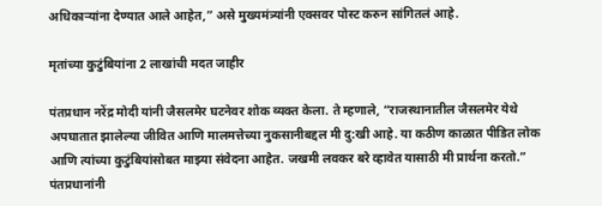अधिकाऱ्यांना देण्यात आले आहेत,” असे मुख्यमंत्र्यांनी एक्सवर पोस्ट करुन सांगितलं आहे.

मृतांच्या कुटुंबियांना 2 लाखांची मदत जाहीर

पंतप्रधान नरेंद्र मोदी यांनी जैसलमेर घटनेवर शोक व्यक्त केला. ते म्हणाले, “राजस्थानातील जैसलमेर येथे अपघातात झालेल्या जीवित आणि मालमत्तेच्या नुकसानीबद्दल मी दु:खी आहे. या कठीण काळात पीडित लोक आणि त्यांच्या कुटुंबियांसोबत माझ्या संवेदना आहेत. जखमी लवकर बरे व्हावेत यासाठी मी प्रार्थना करतो.” पंतप्रधानांनी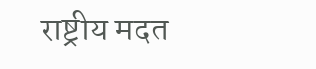राष्ट्रीय मदत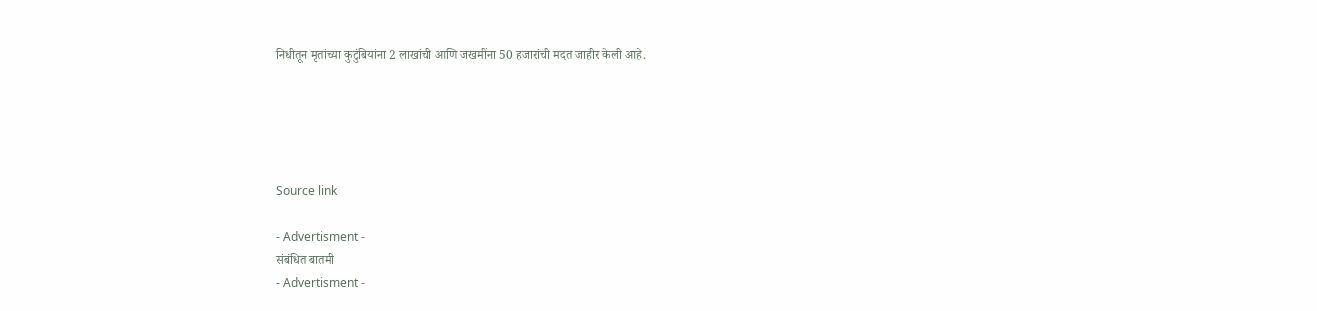निधीतून मृतांच्या कुटुंबियांना 2 लाखांची आणि जखमींना 50 हजारांची मदत जाहीर केली आहे.





Source link

- Advertisment -
संबंधित बातमी
- Advertisment -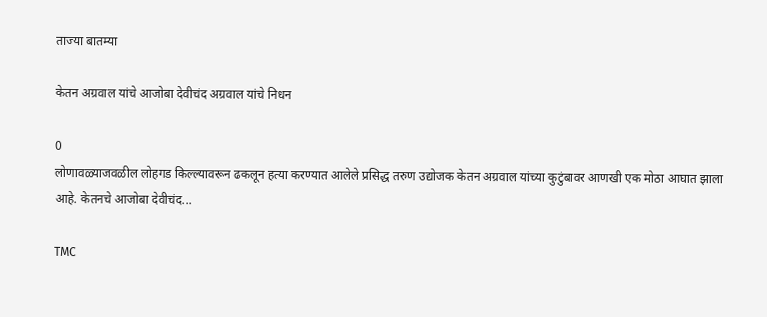ताज्या बातम्या

केतन अग्रवाल यांचे आजोबा देवीचंद अग्रवाल यांचे निधन

0
लोणावळ्याजवळील लोहगड किल्ल्यावरून ढकलून हत्या करण्यात आलेले प्रसिद्ध तरुण उद्योजक केतन अग्रवाल यांच्या कुटुंबावर आणखी एक मोठा आघात झाला आहे. केतनचे आजोबा देवीचंद...

TMC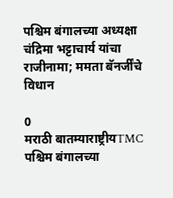पश्चिम बंगालच्या अध्यक्षा चंद्रिमा भट्टाचार्य यांचा राजीनामा; ममता बॅनर्जींचे विधान

0
मराठी बातम्याराष्ट्रीयTMC पश्चिम बंगालच्या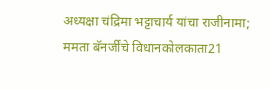अध्यक्षा चंद्रिमा भट्टाचार्य यांचा राजीनामा; ममता बॅनर्जींचे विधानकोलकाता21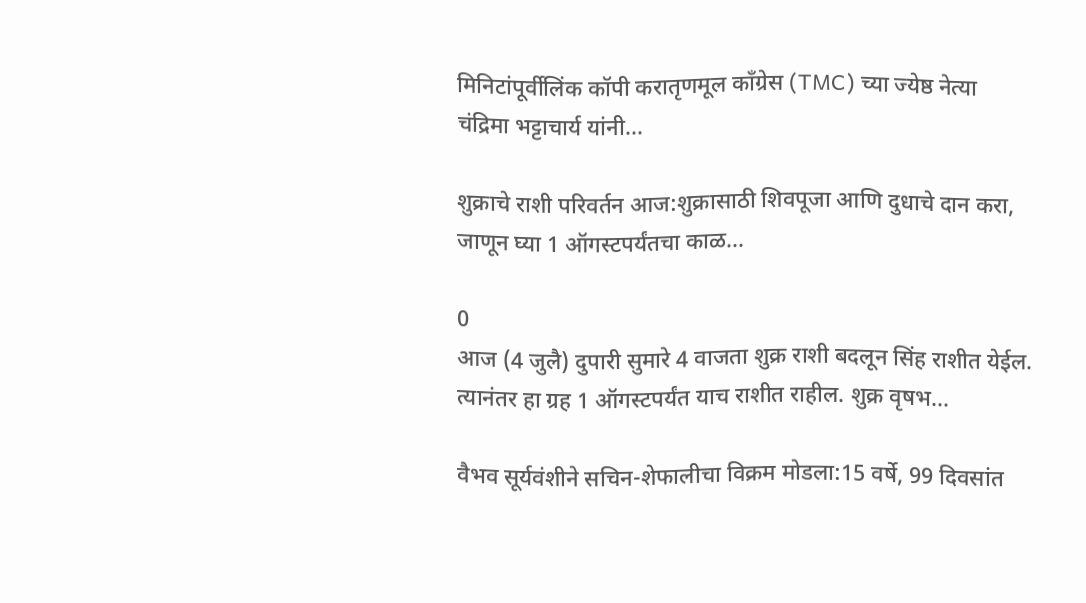मिनिटांपूर्वीलिंक कॉपी करातृणमूल काँग्रेस (TMC) च्या ज्येष्ठ नेत्या चंद्रिमा भट्टाचार्य यांनी...

शुक्राचे राशी परिवर्तन आज:शुक्रासाठी शिवपूजा आणि दुधाचे दान करा, जाणून घ्या 1 ऑगस्टपर्यंतचा काळ...

0
आज (4 जुलै) दुपारी सुमारे 4 वाजता शुक्र राशी बदलून सिंह राशीत येईल. त्यानंतर हा ग्रह 1 ऑगस्टपर्यंत याच राशीत राहील. शुक्र वृषभ...

वैभव सूर्यवंशीने सचिन-शेफालीचा विक्रम मोडला:15 वर्षे, 99 दिवसांत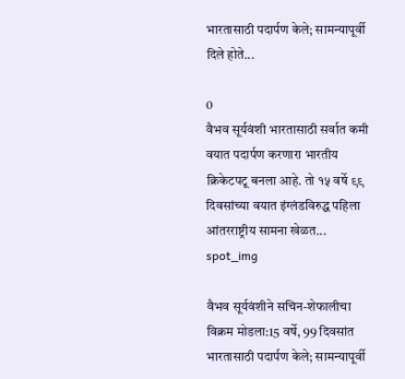भारतासाठी पदार्पण केले; सामन्यापूर्वी दिले होते...

0
वैभव सूर्यवंशी भारतासाठी सर्वात कमी वयात पदार्पण करणारा भारतीय क्रिकेटपटू बनला आहे. तो १५ वर्षे ९९ दिवसांच्या वयात इंग्लंडविरुद्ध पहिला आंतरराष्ट्रीय सामना खेळत...
spot_img

वैभव सूर्यवंशीने सचिन-शेफालीचा विक्रम मोडला:15 वर्षे, 99 दिवसांत भारतासाठी पदार्पण केले; सामन्यापूर्वी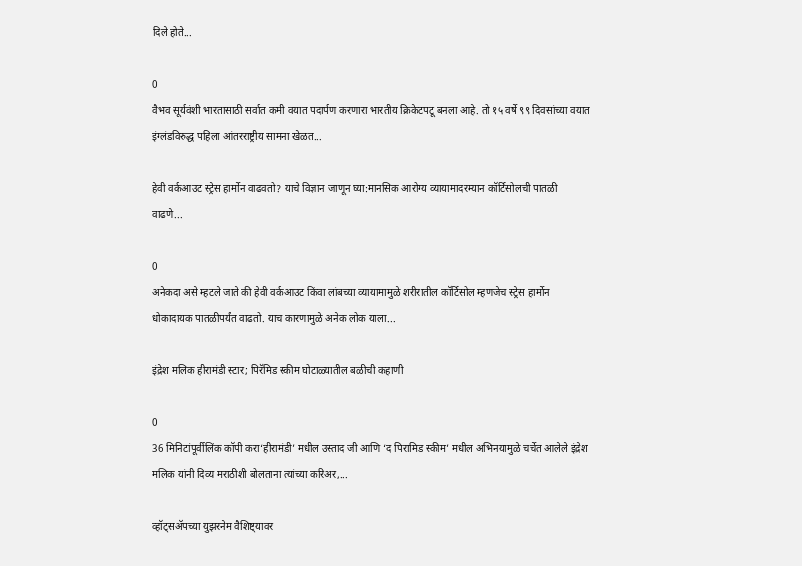दिले होते...

0
वैभव सूर्यवंशी भारतासाठी सर्वात कमी वयात पदार्पण करणारा भारतीय क्रिकेटपटू बनला आहे. तो १५ वर्षे ९९ दिवसांच्या वयात इंग्लंडविरुद्ध पहिला आंतरराष्ट्रीय सामना खेळत...

हेवी वर्कआउट स्ट्रेस हार्मोन वाढवतो? याचे विज्ञान जाणून घ्या:मानसिक आरोग्य व्यायामादरम्यान कॉर्टिसोलची पातळी वाढणे...

0
अनेकदा असे म्हटले जाते की हेवी वर्कआउट किंवा लांबच्या व्यायामामुळे शरीरातील कॉर्टिसोल म्हणजेच स्ट्रेस हार्मोन धोकादायक पातळीपर्यंत वाढतो. याच कारणामुळे अनेक लोक याला...

इंद्रेश मलिक हीरामंडी स्टार; पिरॅमिड स्कीम घोटाळ्यातील बळीची कहाणी

0
36 मिनिटांपूर्वीलिंक कॉपी करा‘हीरामंडी’ मधील उस्ताद जी आणि ‘द पिरामिड स्कीम’ मधील अभिनयामुळे चर्चेत आलेले इंद्रेश मलिक यांनी दिव्य मराठीशी बोलताना त्यांच्या करिअर,...

व्हॉट्सॲपच्या युझरनेम वैशिष्ट्यावर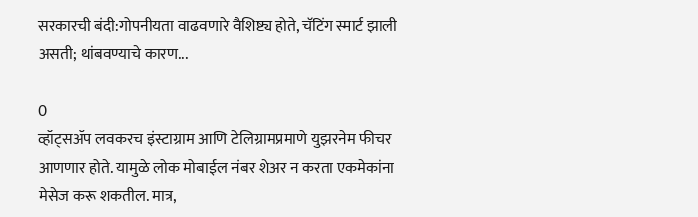सरकारची बंदी:गोपनीयता वाढवणारे वैशिष्ट्य होते, चॅटिंग स्मार्ट झाली असती; थांबवण्याचे कारण...

0
व्हॉट्सॲप लवकरच इंस्टाग्राम आणि टेलिग्रामप्रमाणे युझरनेम फीचर आणणार होते. यामुळे लोक मोबाईल नंबर शेअर न करता एकमेकांना मेसेज करू शकतील. मात्र,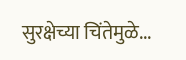सुरक्षेच्या चिंतेमुळे...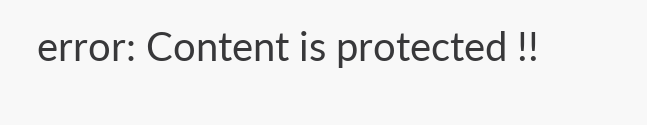error: Content is protected !!